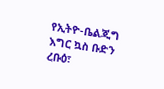የኢትዮ-ቤልጂግ እግር ኳስ ቡድን
ረቡዕ፣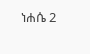ነሐሴ 2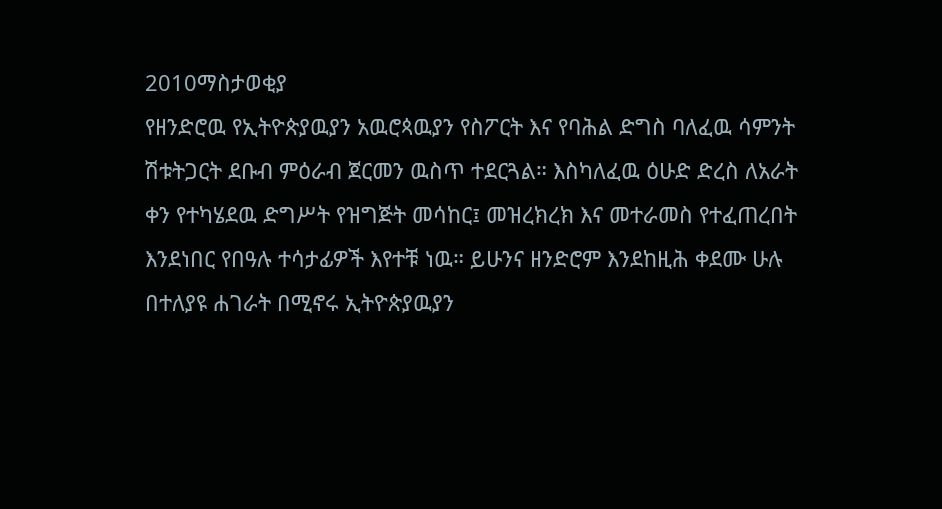2010ማስታወቂያ
የዘንድሮዉ የኢትዮጵያዉያን አዉሮጳዉያን የስፖርት እና የባሕል ድግስ ባለፈዉ ሳምንት ሽቱትጋርት ደቡብ ምዕራብ ጀርመን ዉስጥ ተደርጓል። እስካለፈዉ ዕሁድ ድረስ ለአራት ቀን የተካሄደዉ ድግሥት የዝግጅት መሳከር፤ መዝረክረክ እና መተራመስ የተፈጠረበት እንደነበር የበዓሉ ተሳታፊዎች እየተቹ ነዉ። ይሁንና ዘንድሮም እንደከዚሕ ቀደሙ ሁሉ በተለያዩ ሐገራት በሚኖሩ ኢትዮጵያዉያን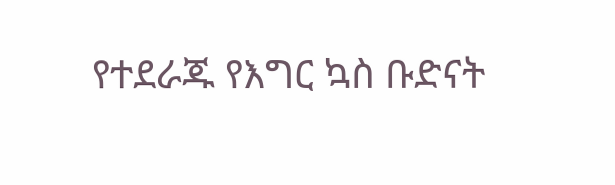የተደራጁ የእግር ኳስ ቡድናት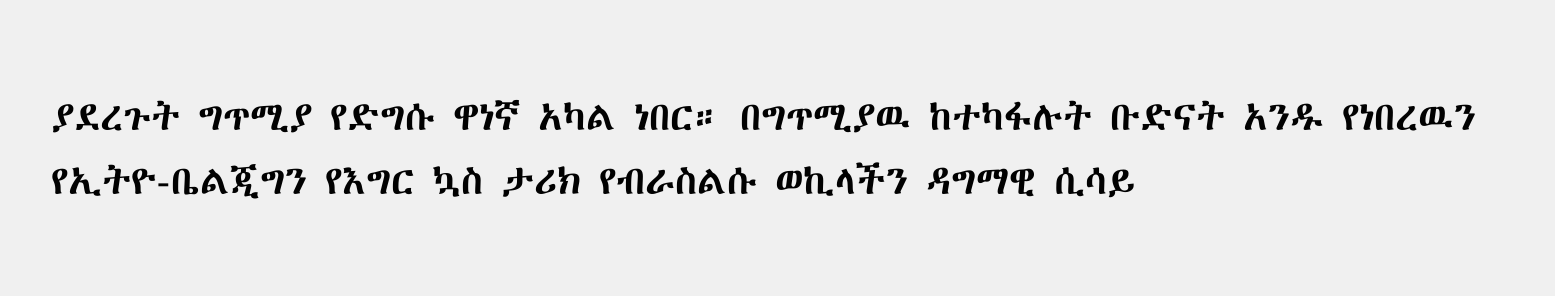ያደረጉት ግጥሚያ የድግሱ ዋነኛ አካል ነበር። በግጥሚያዉ ከተካፋሉት ቡድናት አንዱ የነበረዉን የኢትዮ-ቤልጂግን የእግር ኳስ ታሪክ የብራስልሱ ወኪላችን ዳግማዊ ሲሳይ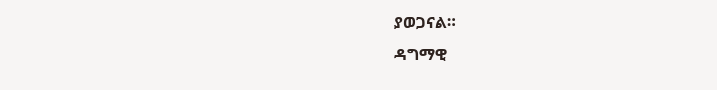ያወጋናል።
ዳግማዊ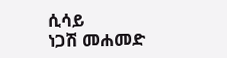ሲሳይ
ነጋሽ መሐመድ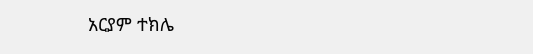አርያም ተክሌ